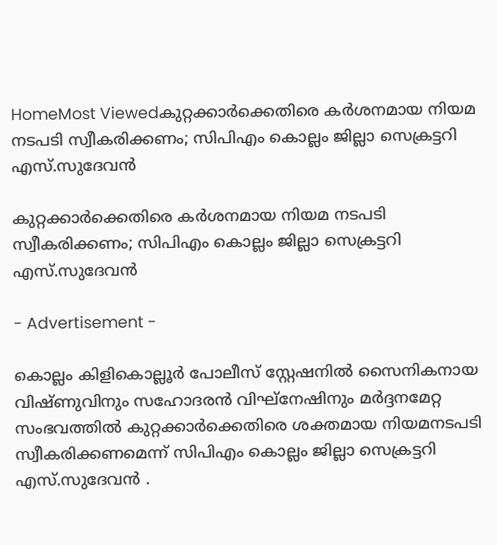HomeMost Viewedകുറ്റക്കാര്‍ക്കെതിരെ കര്‍ശനമായ നിയമ നടപടി സ്വീകരിക്കണം; സിപിഎം കൊല്ലം ജില്ലാ സെക്രട്ടറി എസ്.സുദേവന്‍

കുറ്റക്കാര്‍ക്കെതിരെ കര്‍ശനമായ നിയമ നടപടി സ്വീകരിക്കണം; സിപിഎം കൊല്ലം ജില്ലാ സെക്രട്ടറി എസ്.സുദേവന്‍

- Advertisement -

കൊല്ലം കിളികൊല്ലൂര്‍ പോലീസ് സ്റ്റേഷനില്‍ സൈനികനായ വിഷ്ണുവിനും സഹോദരന്‍ വിഘ്നേഷിനും മര്‍ദ്ദനമേറ്റ സംഭവത്തില്‍ കുറ്റക്കാര്‍ക്കെതിരെ ശക്തമായ നിയമനടപടി സ്വീകരിക്കണമെന്ന് സിപിഎം കൊല്ലം ജില്ലാ സെക്രട്ടറി എസ്.സുദേവന്‍ .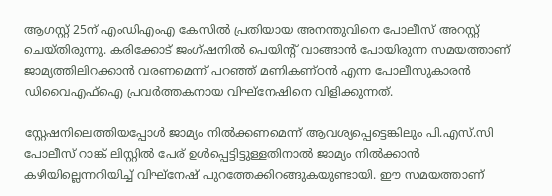ആഗസ്റ്റ് 25ന് എംഡിഎംഎ കേസില്‍ പ്രതിയായ അനന്തുവിനെ പോലീസ് അറസ്റ്റ് ചെയ്തിരുന്നു. കരിക്കോട് ജംഗ്ഷനില്‍ പെയിന്‍റ് വാങ്ങാന്‍ പോയിരുന്ന സമയത്താണ് ജാമ്യത്തിലിറക്കാന്‍ വരണമെന്ന് പറഞ്ഞ് മണികണ്ഠന്‍ എന്ന പോലീസുകാരന്‍ ഡിവൈഎഫ്ഐ പ്രവര്‍ത്തകനായ വിഘ്നേഷിനെ വിളിക്കുന്നത്.

സ്റ്റേഷനിലെത്തിയപ്പോള്‍ ജാമ്യം നില്‍ക്കണമെന്ന് ആവശ്യപ്പെട്ടെങ്കിലും പി.എസ്.സി പോലീസ് റാങ്ക് ലിസ്റ്റില്‍ പേര് ഉള്‍പ്പെട്ടിട്ടുള്ളതിനാല്‍ ജാമ്യം നില്‍ക്കാന്‍ കഴിയില്ലെന്നറിയിച്ച് വിഘ്നേഷ് പുറത്തേക്കിറങ്ങുകയുണ്ടായി. ഈ സമയത്താണ്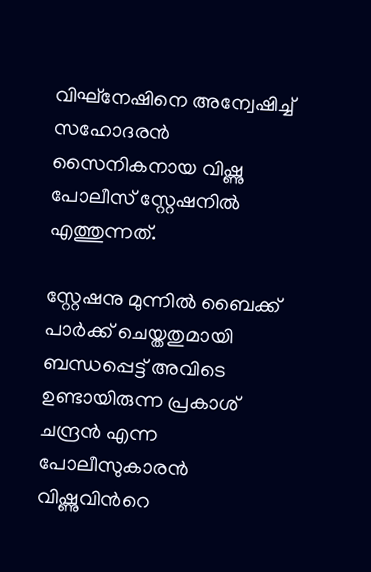വിഘ്നേഷിനെ അന്വേഷിച്ച് സഹോദരന്‍ സൈനികനായ വിഷ്ണു പോലീസ് സ്റ്റേഷനില്‍ എത്തുന്നത്.

സ്റ്റേഷനു മുന്നില്‍ ബൈക്ക് പാര്‍ക്ക് ചെയ്തതുമായി ബന്ധപ്പെട്ട് അവിടെ ഉണ്ടായിരുന്ന പ്രകാശ് ചന്ദ്രന്‍ എന്ന പോലീസുകാരന്‍ വിഷ്ണുവിന്‍റെ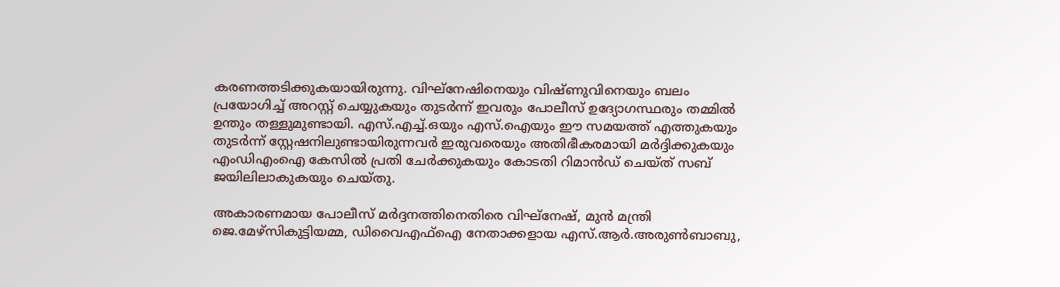കരണത്തടിക്കുകയായിരുന്നു. വിഘ്നേഷിനെയും വിഷ്ണുവിനെയും ബലം പ്രയോഗിച്ച് അറസ്റ്റ് ചെയ്യുകയും തുടര്‍ന്ന് ഇവരും പോലീസ് ഉദ്യോഗസ്ഥരും തമ്മില്‍ ഉന്തും തള്ളുമുണ്ടായി. എസ്.എച്ച്.ഒയും എസ്.ഐയും ഈ സമയത്ത് എത്തുകയും തുടര്‍ന്ന് സ്റ്റേഷനിലുണ്ടായിരുന്നവര്‍ ഇരുവരെയും അതിഭീകരമായി മര്‍ദ്ദിക്കുകയും എംഡിഎംഐ കേസില്‍ പ്രതി ചേര്‍ക്കുകയും കോടതി റിമാന്‍ഡ് ചെയ്ത് സബ് ജയിലിലാകുകയും ചെയ്തു.

അകാരണമായ പോലീസ് മര്‍ദ്ദനത്തിനെതിരെ വിഘ്നേഷ്, മുന്‍ മന്ത്രി ജെ.മേഴ്സികുട്ടിയമ്മ, ഡിവൈഎഫ്ഐ നേതാക്കളായ എസ്.ആര്‍.അരുണ്‍ബാബു,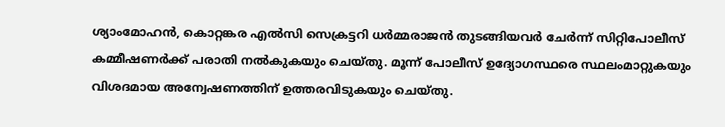ശ്യാംമോഹന്‍, കൊറ്റങ്കര എല്‍സി സെക്രട്ടറി ധര്‍മ്മരാജന്‍ തുടങ്ങിയവര്‍ ചേര്‍ന്ന് സിറ്റിപോലീസ് കമ്മീഷണര്‍ക്ക് പരാതി നല്‍കുകയും ചെയ്തു. മൂന്ന് പോലീസ് ഉദ്യോഗസ്ഥരെ സ്ഥലംമാറ്റുകയും വിശദമായ അന്വേഷണത്തിന് ഉത്തരവിടുകയും ചെയ്തു.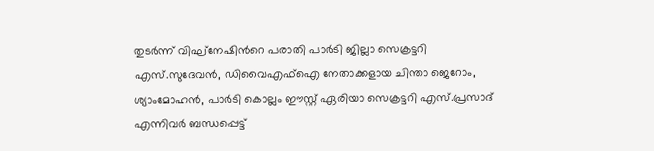തുടര്‍ന്ന് വിഘ്നേഷിന്‍റെ പരാതി പാര്‍ടി ജില്ലാ സെക്രട്ടറി എസ്.സുദേവന്‍, ഡിവൈഎഫ്ഐ നേതാക്കളായ ചിന്താ ജെറോം, ശ്യാംമോഹന്‍, പാര്‍ടി കൊല്ലം ഈസ്റ്റ് ഏരിയാ സെക്രട്ടറി എസ്.പ്രസാദ് എന്നിവര്‍ ബന്ധപ്പെട്ട്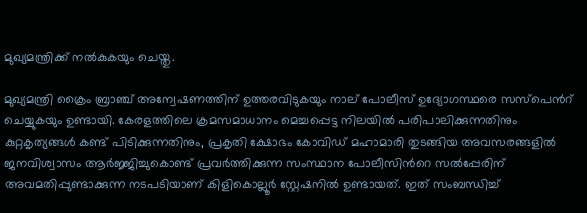മുഖ്യമന്ത്രിക്ക് നല്‍കുകയും ചെയ്തു.

മുഖ്യമന്ത്രി ക്രൈം ബ്രാഞ്ച് അന്വേഷണത്തിന് ഉത്തരവിടുകയും നാല് പോലീസ് ഉദ്യോഗസ്ഥരെ സസ്പെന്‍റ് ചെയ്യുകയും ഉണ്ടായി. കേരളത്തിലെ ക്രമസമാധാനം മെച്ചപ്പെട്ട നിലയില്‍ പരിപാലിക്കുന്നതിനും കുറ്റകൃത്യങ്ങള്‍ കണ്ട് പിടിക്കുന്നതിനും, പ്രകൃതി ക്ഷോഭം കോവിഡ് മഹാമാരി തുടങ്ങിയ അവസരങ്ങളില്‍ ജനവിശ്വാസം ആര്‍ജ്ജിച്ചുകൊണ്ട് പ്രവര്‍ത്തിക്കുന്ന സംസ്ഥാന പോലീസിന്‍റെ സല്‍പ്പേരിന് അവമതിപ്പുണ്ടാക്കുന്ന നടപടിയാണ് കിളികൊല്ലൂര്‍ സ്റ്റേഷനില്‍ ഉണ്ടായത്. ഇത് സംബന്ധിച്ച്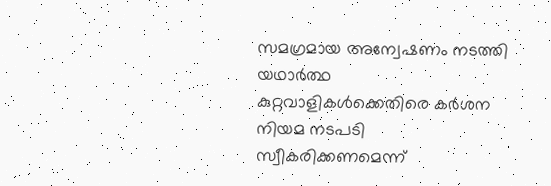സമഗ്രമായ അന്വേഷണം നടത്തി യഥാര്‍ത്ഥ കുറ്റവാളികള്‍ക്കെതിരെ കര്‍ശന നിയമ നടപടി സ്വീകരിക്കണമെന്ന്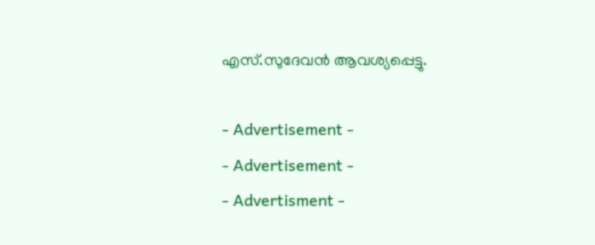എസ്.സുദേവന്‍ ആവശ്യപ്പെട്ടു.

- Advertisement -
- Advertisement -
- Advertisment -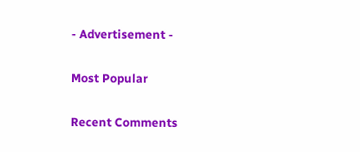- Advertisement -

Most Popular

Recent Comments